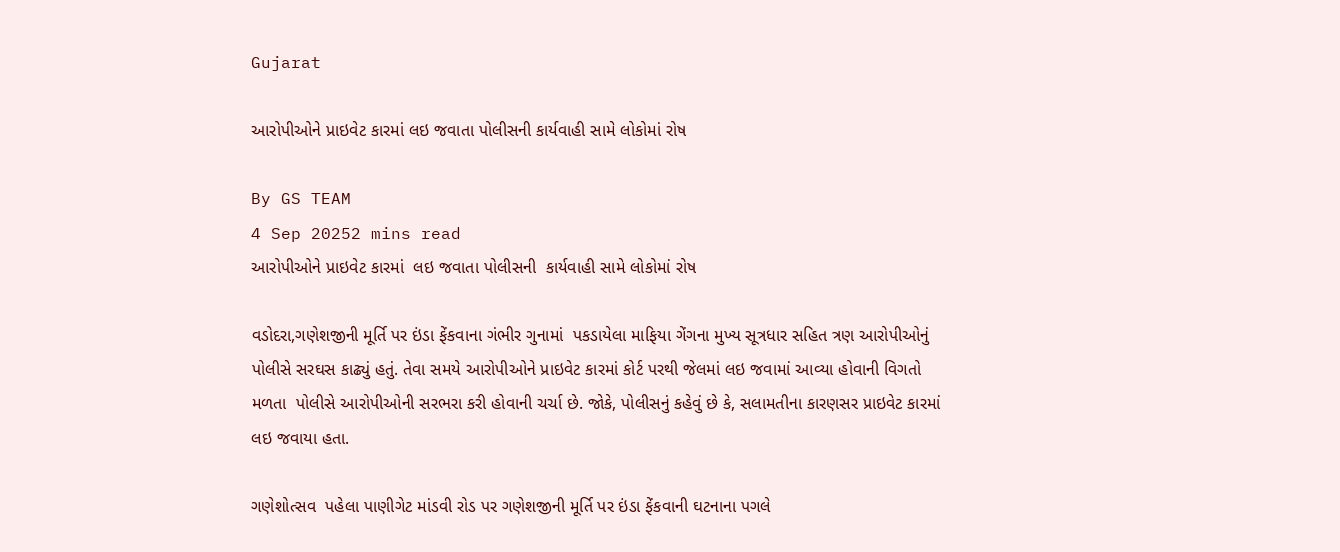Gujarat

આરોપીઓને પ્રાઇવેટ કારમાં લઇ જવાતા પોલીસની કાર્યવાહી સામે લોકોમાં રોષ

By GS TEAM
4 Sep 20252 mins read
આરોપીઓને પ્રાઇવેટ કારમાં  લઇ જવાતા પોલીસની  કાર્યવાહી સામે લોકોમાં રોષ

વડોદરા,ગણેશજીની મૂર્તિ પર ઇંડા ફેંકવાના ગંભીર ગુનામાં  પકડાયેલા માફિયા ગેંગના મુખ્ય સૂત્રધાર સહિત ત્રણ આરોપીઓનું પોલીસે સરઘસ કાઢ્યું હતું. તેવા સમયે આરોપીઓને પ્રાઇવેટ કારમાં કોર્ટ પરથી જેલમાં લઇ જવામાં આવ્યા હોવાની વિગતો મળતા  પોલીસે આરોપીઓની સરભરા કરી હોવાની ચર્ચા છે. જોકે, પોલીસનું કહેવું છે કે, સલામતીના કારણસર પ્રાઇવેટ કારમાં લઇ જવાયા હતા.

ગણેશોત્સવ  પહેલા પાણીગેટ માંડવી રોડ પર ગણેશજીની મૂર્તિ પર ઇંડા ફેંકવાની ઘટનાના પગલે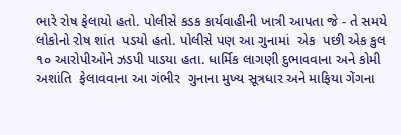ભારે રોષ ફેલાયો હતો. પોલીસે કડક કાર્યવાહીની ખાત્રી આપતા જે - તે સમયે લોકોનો રોષ શાંત  પડયો હતો. પોલીસે પણ આ ગુનામાં  એક  પછી એક કુલ ૧૦ આરોપીઓને ઝડપી પાડયા હતા. ધાર્મિક લાગણી દુભાવવાના અને કોમી અશાંતિ  ફેલાવવાના આ ગંભીર  ગુનાના મુખ્ય સૂત્રધાર અને માફિયા ગેંગના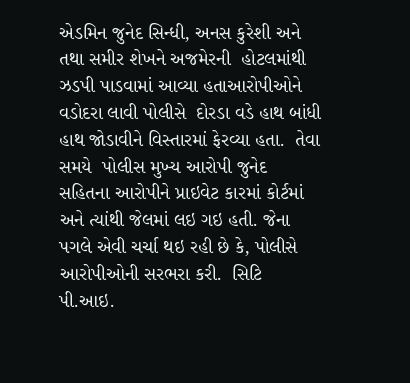એડમિન જુનેદ સિન્ધી, અનસ કુરેશી અને તથા સમીર શેખને અજમેરની  હોટલમાંથી ઝડપી પાડવામાં આવ્યા હતાઆરોપીઓને વડોદરા લાવી પોલીસે  દોરડા વડે હાથ બાંધી હાથ જોડાવીને વિસ્તારમાં ફેરવ્યા હતા.  તેવા સમયે  પોલીસ મુખ્ય આરોપી જુનેદ સહિતના આરોપીને પ્રાઇવેટ કારમાં કોર્ટમાં અને ત્યાંથી જેલમાં લઇ ગઇ હતી. જેના પગલે એવી ચર્ચા થઇ રહી છે કે, પોલીસે આરોપીઓની સરભરા કરી.  સિટિ  પી.આઇ.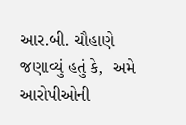આર.બી. ચૌહાણે જણાવ્યું હતું કે,  અમે  આરોપીઓની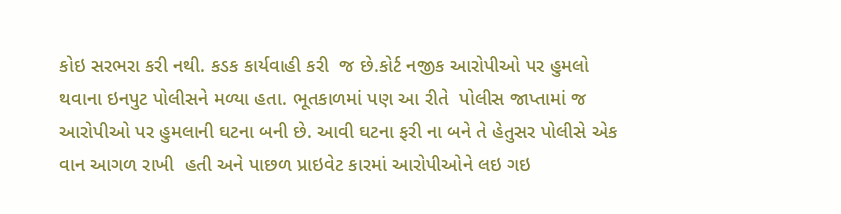કોઇ સરભરા કરી નથી. કડક કાર્યવાહી કરી  જ છે.કોર્ટ નજીક આરોપીઓ પર હુમલો થવાના ઇનપુટ પોલીસને મળ્યા હતા. ભૂતકાળમાં પણ આ રીતે  પોલીસ જાપ્તામાં જ આરોપીઓ પર હુમલાની ઘટના બની છે. આવી ઘટના ફરી ના બને તે હેતુસર પોલીસે એક વાન આગળ રાખી  હતી અને પાછળ પ્રાઇવેટ કારમાં આરોપીઓને લઇ ગઇ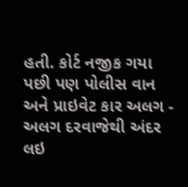હતી. કોર્ટ નજીક ગયા પછી પણ પોલીસ વાન અને પ્રાઇવેટ કાર અલગ - અલગ દરવાજેથી અંદર લઇ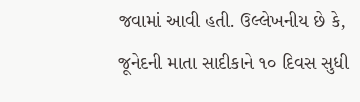જવામાં આવી હતી. ઉલ્લેખનીય છે કે, જૂનેદની માતા સાદીકાને ૧૦ દિવસ સુધી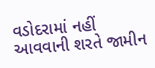વડોદરામાં નહીં આવવાની શરતે જામીન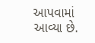આપવામાં આવ્યા છે.